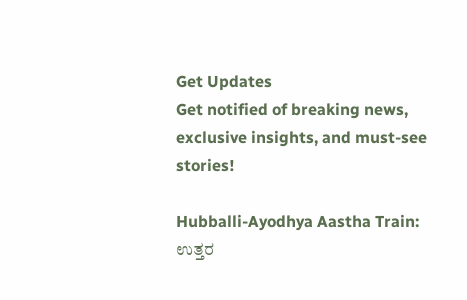Get Updates
Get notified of breaking news, exclusive insights, and must-see stories!

Hubballi-Ayodhya Aastha Train: ಉತ್ತರ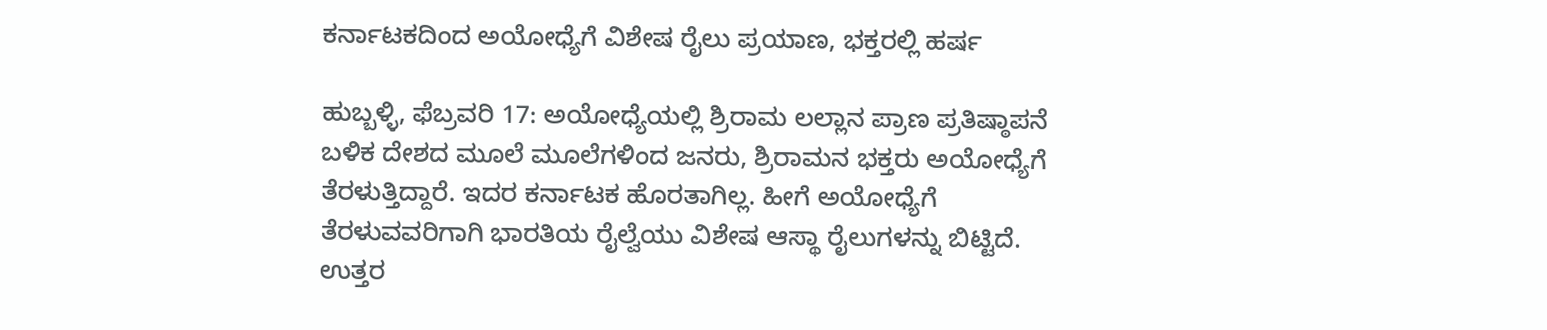ಕರ್ನಾಟಕದಿಂದ ಅಯೋಧ್ಯೆಗೆ ವಿಶೇಷ ರೈಲು ಪ್ರಯಾಣ, ಭಕ್ತರಲ್ಲಿ ಹರ್ಷ

ಹುಬ್ಬಳ್ಳಿ, ಫೆಬ್ರವರಿ 17: ಅಯೋಧ್ಯೆಯಲ್ಲಿ ಶ್ರಿರಾಮ ಲಲ್ಲಾನ ಪ್ರಾಣ ಪ್ರತಿಷ್ಠಾಪನೆ ಬಳಿಕ ದೇಶದ ಮೂಲೆ ಮೂಲೆಗಳಿಂದ ಜನರು, ಶ್ರಿರಾಮನ ಭಕ್ತರು ಅಯೋಧ್ಯೆಗೆ ತೆರಳುತ್ತಿದ್ದಾರೆ. ಇದರ ಕರ್ನಾಟಕ ಹೊರತಾಗಿಲ್ಲ. ಹೀಗೆ ಅಯೋಧ್ಯೆಗೆ ತೆರಳುವವರಿಗಾಗಿ ಭಾರತಿಯ ರೈಲ್ವೆಯು ವಿಶೇಷ ಆಸ್ಥಾ ರೈಲುಗಳನ್ನು ಬಿಟ್ಟಿದೆ. ಉತ್ತರ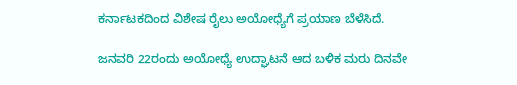ಕರ್ನಾಟಕದಿಂದ ವಿಶೇಷ ರೈಲು ಅಯೋಧ್ಯೆಗೆ ಪ್ರಯಾಣ ಬೆಳೆಸಿದೆ.

ಜನವರಿ 22ರಂದು ಅಯೋಧ್ಯೆ ಉದ್ಘಾಟನೆ ಆದ ಬಳಿಕ ಮರು ದಿನವೇ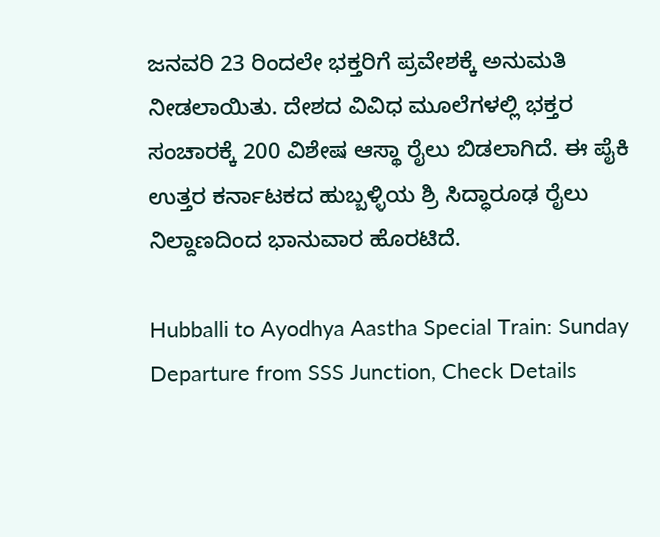ಜನವರಿ 23 ರಿಂದಲೇ ಭಕ್ತರಿಗೆ ಪ್ರವೇಶಕ್ಕೆ ಅನುಮತಿ ನೀಡಲಾಯಿತು. ದೇಶದ ವಿವಿಧ ಮೂಲೆಗಳಲ್ಲಿ ಭಕ್ತರ ಸಂಚಾರಕ್ಕೆ 200 ವಿಶೇಷ ಆಸ್ಥಾ ರೈಲು ಬಿಡಲಾಗಿದೆ. ಈ ಪೈಕಿ ಉತ್ತರ ಕರ್ನಾಟಕದ ಹುಬ್ಬಳ್ಳಿಯ ಶ್ರಿ ಸಿದ್ಧಾರೂಢ ರೈಲು ನಿಲ್ದಾಣದಿಂದ ಭಾನುವಾರ ಹೊರಟಿದೆ.

Hubballi to Ayodhya Aastha Special Train: Sunday Departure from SSS Junction, Check Details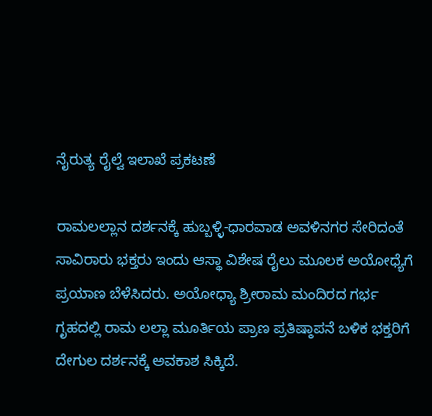ನೈರುತ್ಯ ರೈಲ್ವೆ ಇಲಾಖೆ ಪ್ರಕಟಣೆ

ರಾಮಲಲ್ಲಾನ ದರ್ಶನಕ್ಕೆ ಹುಬ್ಬಳ್ಳಿ-ಧಾರವಾಡ ಅವಳಿನಗರ ಸೇರಿದಂತೆ ಸಾವಿರಾರು ಭಕ್ತರು ಇಂದು ಆಸ್ಥಾ ವಿಶೇಷ ರೈಲು ಮೂಲಕ ಅಯೋಧ್ಯೆಗೆ ಪ್ರಯಾಣ ಬೆಳೆಸಿದರು. ಅಯೋಧ್ಯಾ ಶ್ರೀರಾಮ ಮಂದಿರದ ಗರ್ಭ ಗೃಹದಲ್ಲಿ ರಾಮ ಲಲ್ಲಾ ಮೂರ್ತಿಯ ಪ್ರಾಣ ಪ್ರತಿಷ್ಠಾಪನೆ ಬಳಿಕ ಭಕ್ತರಿಗೆ ದೇಗುಲ ದರ್ಶನಕ್ಕೆ ಅವಕಾಶ ಸಿಕ್ಕಿದೆ.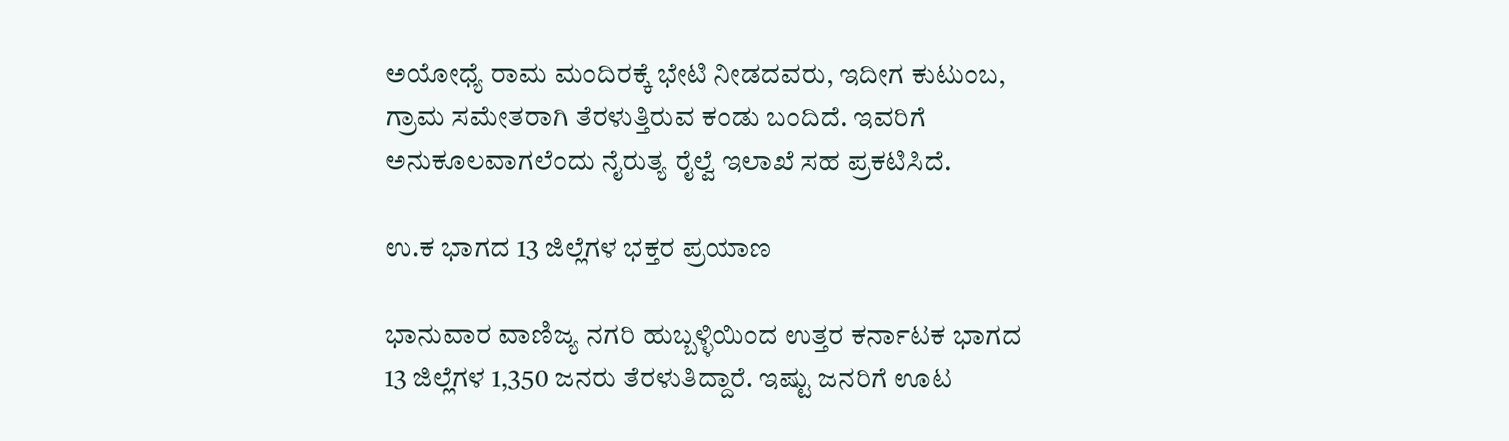ಅಯೋಧ್ಯೆ ರಾಮ ಮಂದಿರಕ್ಕೆ ಭೇಟಿ ನೀಡದವರು, ಇದೀಗ ಕುಟುಂಬ, ಗ್ರಾಮ ಸಮೇತರಾಗಿ ತೆರಳುತ್ತಿರುವ ಕಂಡು ಬಂದಿದೆ. ಇವರಿಗೆ ಅನುಕೂಲವಾಗಲೆಂದು ನೈರುತ್ಯ ರೈಲ್ವೆ ಇಲಾಖೆ ಸಹ ಪ್ರಕಟಿಸಿದೆ.

ಉ.ಕ ಭಾಗದ 13 ಜಿಲ್ಲೆಗಳ ಭಕ್ತರ ಪ್ರಯಾಣ

ಭಾನುವಾರ ವಾಣಿಜ್ಯ ನಗರಿ ಹುಬ್ಬಳ್ಳಿಯಿಂದ ಉತ್ತರ ಕರ್ನಾಟಕ ಭಾಗದ 13 ಜಿಲ್ಲೆಗಳ 1,350 ಜನರು ತೆರಳುತಿದ್ದಾರೆ. ಇಷ್ಟು ಜನರಿಗೆ ಊಟ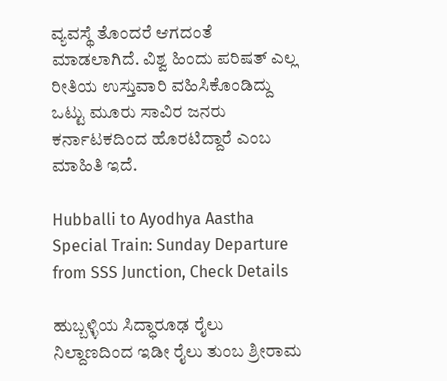ವ್ಯವಸ್ಥೆ ತೊಂದರೆ ಆಗದಂತೆ ಮಾಡಲಾಗಿದೆ. ವಿಶ್ವ ಹಿಂದು ಪರಿಷತ್ ಎಲ್ಲ ರೀತಿಯ ಉಸ್ತುವಾರಿ ವಹಿಸಿಕೊಂಡಿದ್ದು ಒಟ್ಟು ಮೂರು ಸಾವಿರ ಜನರು ಕರ್ನಾಟಕದಿಂದ ಹೊರಟಿದ್ದಾರೆ ಎಂಬ ಮಾಹಿತಿ ಇದೆ.

Hubballi to Ayodhya Aastha Special Train: Sunday Departure from SSS Junction, Check Details

ಹುಬ್ಬಳ್ಳಿಯ ಸಿದ್ಧಾರೂಢ ರೈಲು ನಿಲ್ದಾಣದಿಂದ ಇಡೀ ರೈಲು ತುಂಬ ಶ್ರೀರಾಮ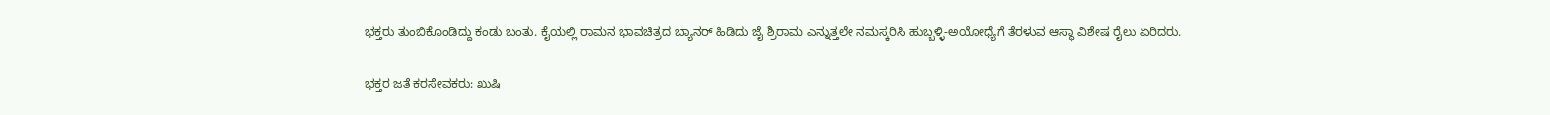ಭಕ್ತರು ತುಂಬಿಕೊಂಡಿದ್ದು ಕಂಡು ಬಂತು. ಕೈಯಲ್ಲಿ ರಾಮನ ಭಾವಚಿತ್ರದ ಬ್ಯಾನರ್ ಹಿಡಿದು ಜೈ ಶ್ರಿರಾಮ ಎನ್ನುತ್ತಲೇ ನಮಸ್ಕರಿಸಿ ಹುಬ್ಬಳ್ಳಿ-ಅಯೋಧ್ಯೆಗೆ ತೆರಳುವ ಆಸ್ಥಾ ವಿಶೇಷ ರೈಲು ಏರಿದರು.

ಭಕ್ತರ ಜತೆ ಕರಸೇವಕರು: ಖುಷಿ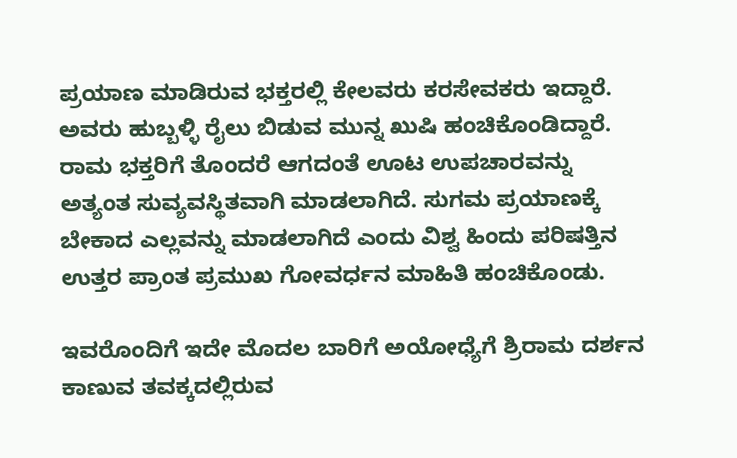ಪ್ರಯಾಣ ಮಾಡಿರುವ ಭಕ್ತರಲ್ಲಿ ಕೇಲವರು ಕರಸೇವಕರು ಇದ್ದಾರೆ. ಅವರು ಹುಬ್ಬಳ್ಳಿ ರೈಲು ಬಿಡುವ ಮುನ್ನ ಖುಷಿ ಹಂಚಿಕೊಂಡಿದ್ದಾರೆ. ರಾಮ ಭಕ್ತರಿಗೆ ತೊಂದರೆ ಆಗದಂತೆ ಊಟ ಉಪಚಾರವನ್ನು ಅತ್ಯಂತ ಸುವ್ಯವಸ್ಥಿತವಾಗಿ ಮಾಡಲಾಗಿದೆ. ಸುಗಮ ಪ್ರಯಾಣಕ್ಕೆ ಬೇಕಾದ ಎಲ್ಲವನ್ನು ಮಾಡಲಾಗಿದೆ ಎಂದು ವಿಶ್ವ ಹಿಂದು ಪರಿಷತ್ತಿನ ಉತ್ತರ ಪ್ರಾಂತ ಪ್ರಮುಖ ಗೋವರ್ಧನ ಮಾಹಿತಿ ಹಂಚಿಕೊಂಡು.

ಇವರೊಂದಿಗೆ ಇದೇ ಮೊದಲ ಬಾರಿಗೆ ಅಯೋಧ್ಯೆಗೆ ಶ್ರಿರಾಮ ದರ್ಶನ ಕಾಣುವ ತವಕ್ಕದಲ್ಲಿರುವ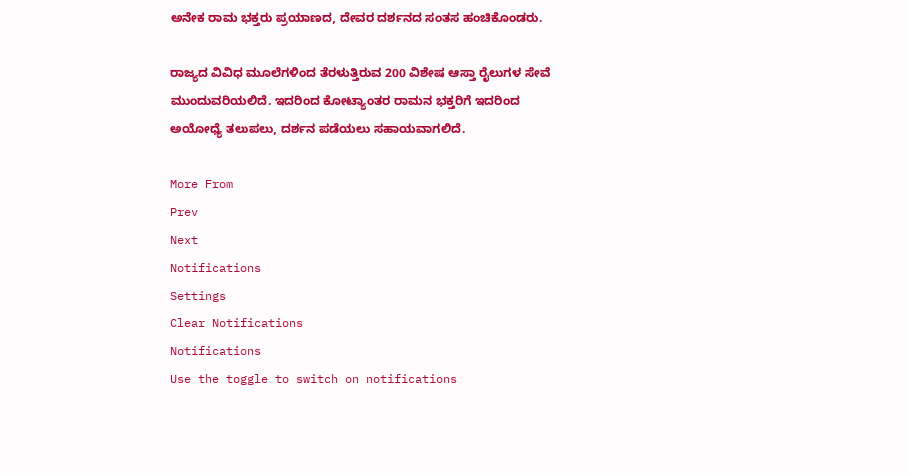ಅನೇಕ ರಾಮ ಭಕ್ತರು ಪ್ರಯಾಣದ, ದೇವರ ದರ್ಶನದ ಸಂತಸ ಹಂಚಿಕೊಂಡರು.

ರಾಜ್ಯದ ವಿವಿಧ ಮೂಲೆಗಳಿಂದ ತೆರಳುತ್ತಿರುವ 200 ವಿಶೇಷ ಆಸ್ತಾ ರೈಲುಗಳ ಸೇವೆ ಮುಂದುವರಿಯಲಿದೆ. ಇದರಿಂದ ಕೋಟ್ಯಾಂತರ ರಾಮನ ಭಕ್ತರಿಗೆ ಇದರಿಂದ ಅಯೋಧ್ಯೆ ತಲುಪಲು, ದರ್ಶನ ಪಡೆಯಲು ಸಹಾಯವಾಗಲಿದೆ.

More From
Prev
Next
Notifications
Settings
Clear Notifications
Notifications
Use the toggle to switch on notifications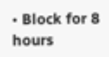• Block for 8 hours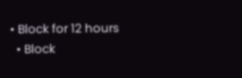• Block for 12 hours
  • Block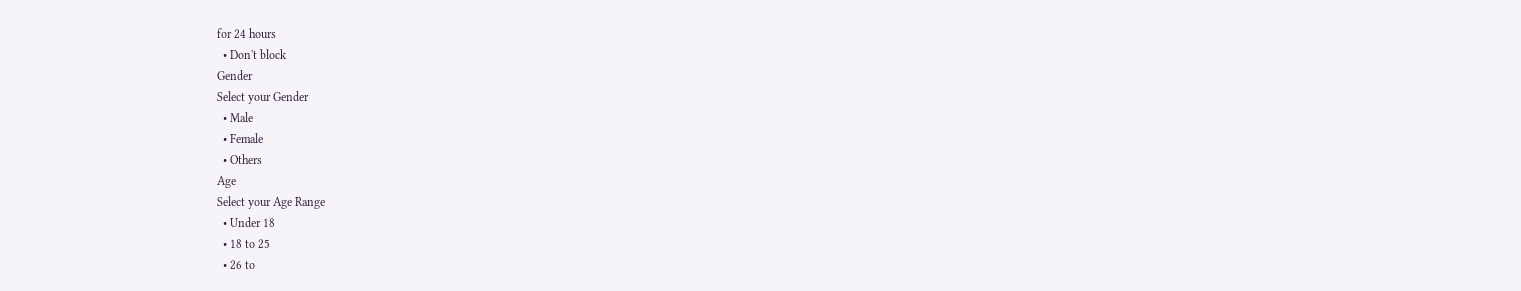for 24 hours
  • Don't block
Gender
Select your Gender
  • Male
  • Female
  • Others
Age
Select your Age Range
  • Under 18
  • 18 to 25
  • 26 to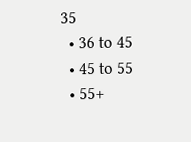35
  • 36 to 45
  • 45 to 55
  • 55+